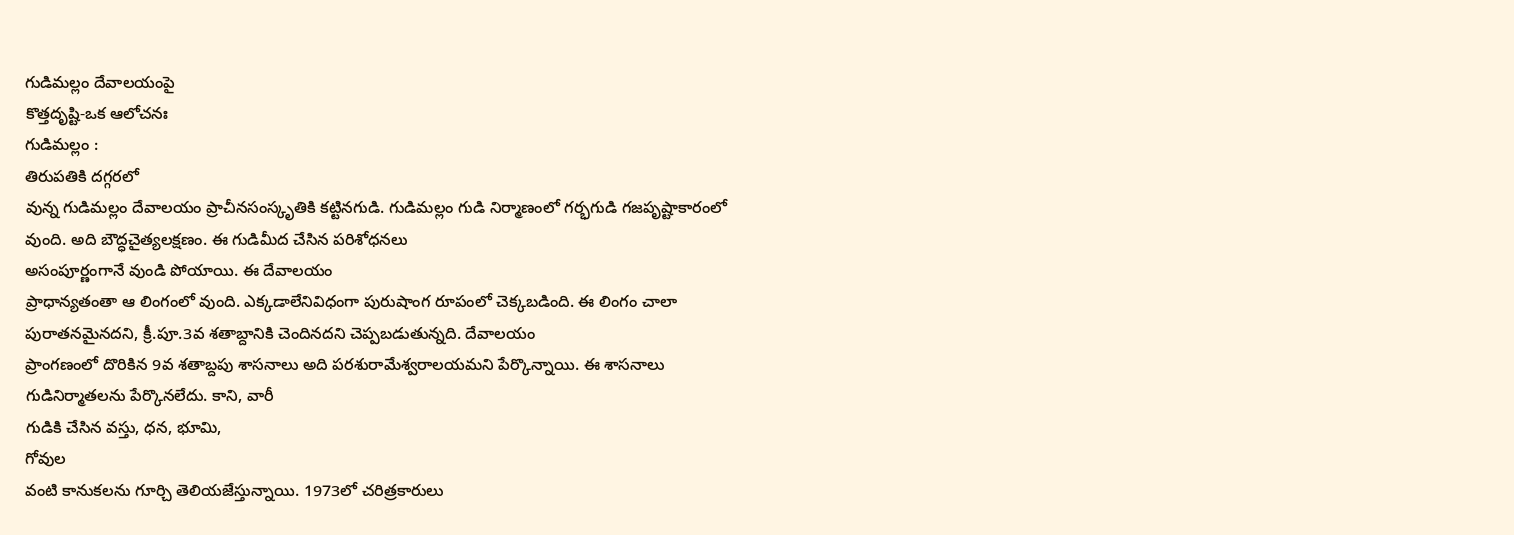గుడిమల్లం దేవాలయంపై
కొత్తదృష్టి-ఒక ఆలోచనః
గుడిమల్లం :
తిరుపతికి దగ్గరలో
వున్న గుడిమల్లం దేవాలయం ప్రాచీనసంస్కృతికి కట్టినగుడి. గుడిమల్లం గుడి నిర్మాణంలో గర్భగుడి గజపృష్టాకారంలో
వుంది. అది బౌద్ధచైత్యలక్షణం. ఈ గుడిమీద చేసిన పరిశోధనలు
అసంపూర్ణంగానే వుండి పోయాయి. ఈ దేవాలయం
ప్రాధాన్యతంతా ఆ లింగంలో వుంది. ఎక్కడాలేనివిధంగా పురుషాంగ రూపంలో చెక్కబడింది. ఈ లింగం చాలా
పురాతనమైనదని, క్రీ.పూ.3వ శతాబ్దానికి చెందినదని చెప్పబడుతున్నది. దేవాలయం
ప్రాంగణంలో దొరికిన 9వ శతాబ్దపు శాసనాలు అది పరశురామేశ్వరాలయమని పేర్కొన్నాయి. ఈ శాసనాలు
గుడినిర్మాతలను పేర్కొనలేదు. కాని, వారీ
గుడికి చేసిన వస్తు, ధన, భూమి,
గోవుల
వంటి కానుకలను గూర్చి తెలియజేస్తున్నాయి. 1973లో చరిత్రకారులు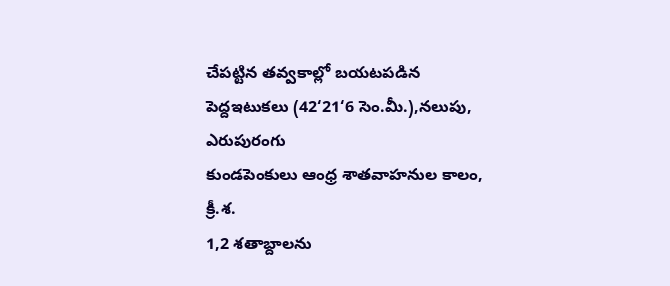చేపట్టిన తవ్వకాల్లో బయటపడిన పెద్దఇటుకలు (42‘21‘6 సెం.మీ.),నలుపు,
ఎరుపురంగు
కుండపెంకులు ఆంధ్ర శాతవాహనుల కాలం, క్రీ.శ.
1,2 శతాబ్దాలను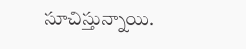సూచిస్తున్నాయి.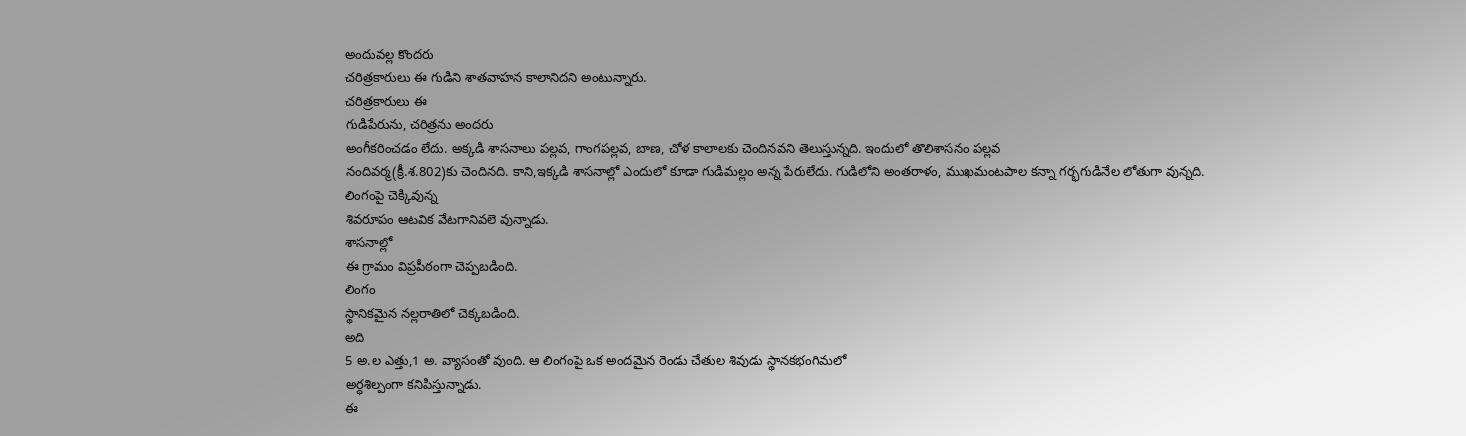అందువల్ల కొందరు
చరిత్రకారులు ఈ గుడిని శాతవాహన కాలానిదని అంటున్నారు.
చరిత్రకారులు ఈ
గుడిపేరును, చరిత్రను అందరు
అంగీకరించడం లేదు. అక్కడి శాసనాలు పల్లవ, గాంగపల్లవ, బాణ, చోళ కాలాలకు చెందినవని తెలుస్తున్నది. ఇందులో తొలిశాసనం పల్లవ
నందివర్మ(క్రీ.శ.802)కు చెందినది. కాని,ఇక్కడి శాసనాల్లో ఎందులో కూడా గుడిమల్లం అన్న పేరులేదు. గుడిలోని అంతరాళం, ముఖమంటపాల కన్నా గర్భగుడినేల లోతుగా వున్నది. లింగంపై చెక్కివున్న
శివరూపం ఆటవిక వేటగానివలె వున్నాడు.
శాసనాల్లో
ఈ గ్రామం విప్రపీఠంగా చెప్పబడింది.
లింగం
స్థానికమైన నల్లరాతిలో చెక్కబడింది.
అది
5 అ.ల ఎత్తు,1 అ. వ్యాసంతో వుంది. ఆ లింగంపై ఒక అందమైన రెండు చేతుల శివుడు స్థానకభంగిమలో
అర్ధశిల్పంగా కనిపిస్తున్నాడు.
ఈ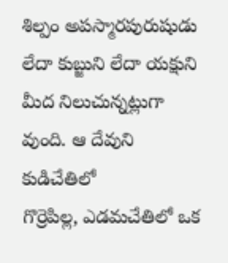శిల్పం అపస్మారపురుషుడు లేదా కుబ్జుని లేదా యక్షుని మీద నిలుచున్నట్లుగా వుంది. ఆ దేవుని కుడిచేతిలో
గొర్రెపిల్ల, ఎడమచేతిలో ఒక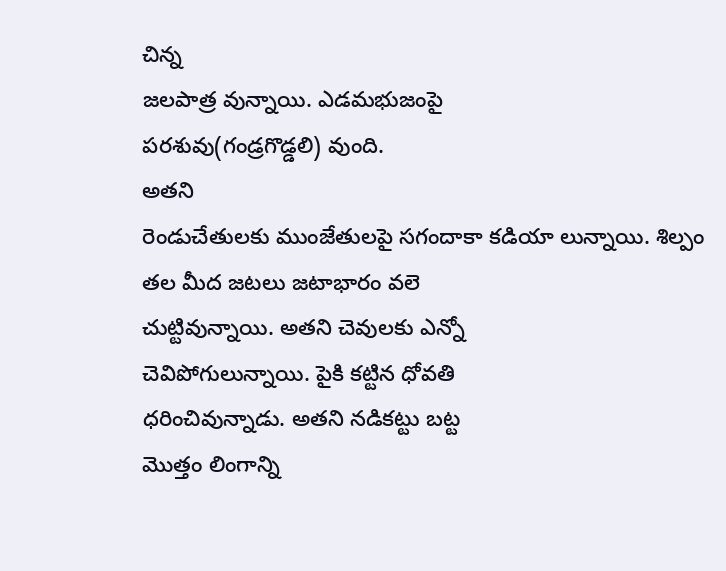చిన్న
జలపాత్ర వున్నాయి. ఎడమభుజంపై
పరశువు(గండ్రగొడ్డలి) వుంది.
అతని
రెండుచేతులకు ముంజేతులపై సగందాకా కడియా లున్నాయి. శిల్పం తల మీద జటలు జటాభారం వలె
చుట్టివున్నాయి. అతని చెవులకు ఎన్నో
చెవిపోగులున్నాయి. పైకి కట్టిన ధోవతి
ధరించివున్నాడు. అతని నడికట్టు బట్ట
మొత్తం లింగాన్ని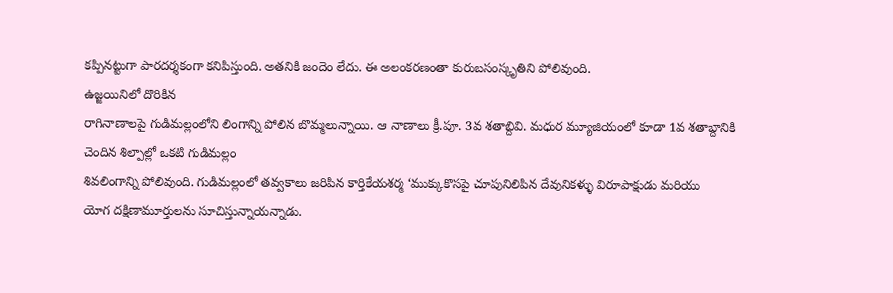కప్పినట్టుగా పారదర్శకంగా కనిపిస్తుంది. అతనికి జందెం లేదు. ఈ అలంకరణంతా కురుబసంస్కృతిని పోలివుంది.
ఉజ్జయినిలో దొరికిన
రాగినాణాలపై గుడిమల్లంలోని లింగాన్ని పోలిన బొమ్మలున్నాయి. ఆ నాణాలు క్రీ.పూ. 3వ శతాబ్దివి. మధుర మ్యూజియంలో కూడా 1వ శతాబ్దానికి చెందిన శిల్పాల్లో ఒకటి గుడిమల్లం
శివలింగాన్ని పోలివుంది. గుడిమల్లంలో తవ్వకాలు జరిపిన కార్తికేయశర్మ ‘ముక్కుకొసపై చూపునిలిపిన దేవునికళ్ళు విరూపాక్షుడు మరియు
యోగ దక్షిణామూర్తులను సూచిస్తున్నాయన్నాడు.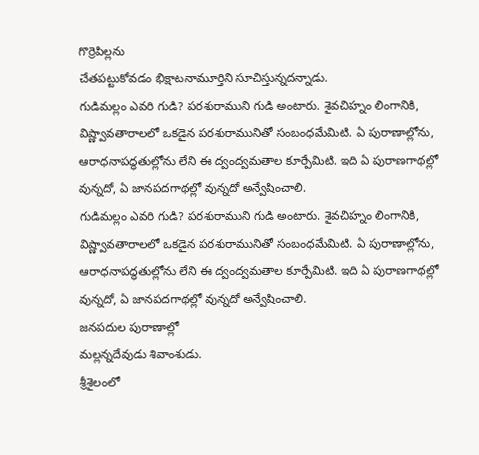గొర్రెపిల్లను
చేతపట్టుకోవడం భిక్షాటనామూర్తిని సూచిస్తున్నదన్నాడు.
గుడిమల్లం ఎవరి గుడి? పరశురాముని గుడి అంటారు. శైవచిహ్నం లింగానికి, విష్ణ్వావతారాలలో ఒకడైన పరశురామునితో సంబంధమేమిటి. ఏ పురాణాల్లోను, ఆరాధనాపద్ధతుల్లోను లేని ఈ ద్వంద్వమతాల కూర్పేమిటి. ఇది ఏ పురాణగాథల్లో వున్నదో, ఏ జానపదగాథల్లో వున్నదో అన్వేషించాలి.
గుడిమల్లం ఎవరి గుడి? పరశురాముని గుడి అంటారు. శైవచిహ్నం లింగానికి, విష్ణ్వావతారాలలో ఒకడైన పరశురామునితో సంబంధమేమిటి. ఏ పురాణాల్లోను, ఆరాధనాపద్ధతుల్లోను లేని ఈ ద్వంద్వమతాల కూర్పేమిటి. ఇది ఏ పురాణగాథల్లో వున్నదో, ఏ జానపదగాథల్లో వున్నదో అన్వేషించాలి.
జనపదుల పురాణాల్లో
మల్లన్నదేవుడు శివాంశుడు.
శ్రీశైలంలో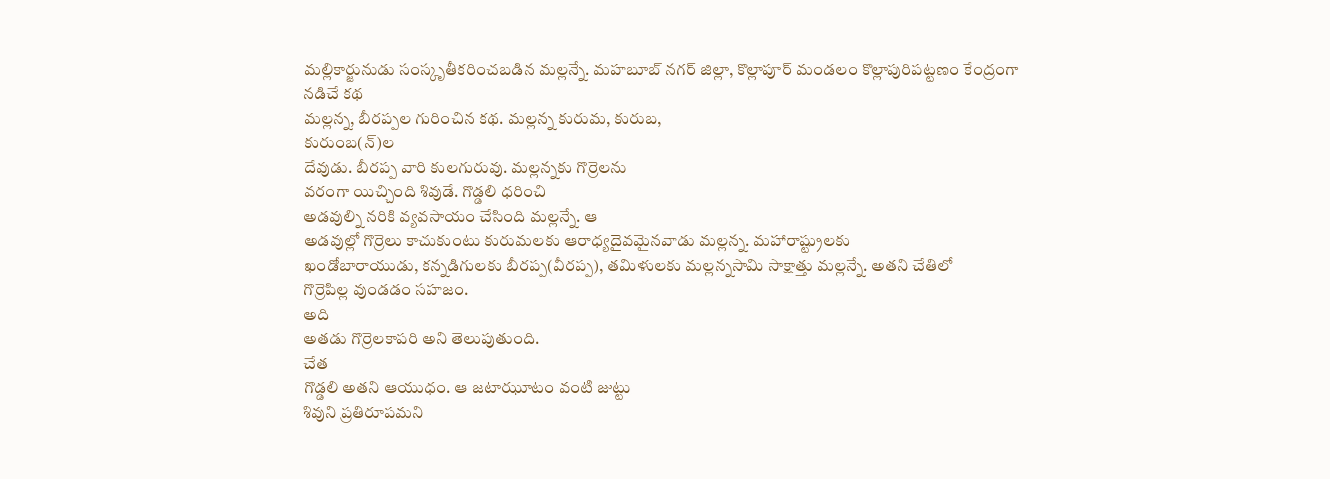మల్లికార్జునుడు సంస్కృతీకరించబడిన మల్లన్నే. మహబూబ్ నగర్ జిల్లా, కొల్లాపూర్ మండలం కొల్లాపురిపట్టణం కేంద్రంగా నడిచే కథ
మల్లన్న, బీరప్పల గురించిన కథ. మల్లన్న కురుమ, కురుబ,
కురుంబ(న్)ల
దేవుడు. బీరప్ప వారి కులగురువు. మల్లన్నకు గొర్రెలను
వరంగా యిచ్చింది శివుడే. గొడ్డలి ధరించి
అడవుల్ని నరికి వ్యవసాయం చేసింది మల్లన్నే. ఆ
అడవుల్లో గొర్రెలు కాచుకుంటు కురుమలకు ఆరాధ్యదైవమైనవాడు మల్లన్న. మహారాష్ట్రులకు
ఖండోబారాయుడు, కన్నడిగులకు బీరప్ప(వీరప్ప), తమిళులకు మల్లన్నసామి సాక్షాత్తు మల్లన్నే. అతని చేతిలో
గొర్రెపిల్ల వుండడం సహజం.
అది
అతడు గొర్రెలకాపరి అని తెలుపుతుంది.
చేత
గొడ్డలి అతని ఆయుధం. ఆ జటాఝూటం వంటి జుట్టు
శివుని ప్రతిరూపమని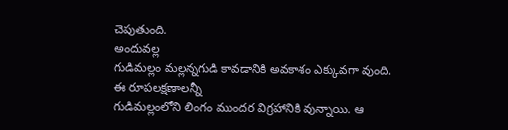చెపుతుంది.
అందువల్ల
గుడిమల్లం మల్లన్నగుడి కావడానికి అవకాశం ఎక్కువగా వుంది.
ఈ రూపలక్షణాలన్నీ
గుడిమల్లంలోని లింగం ముందర విగ్రహానికి వున్నాయి. ఆ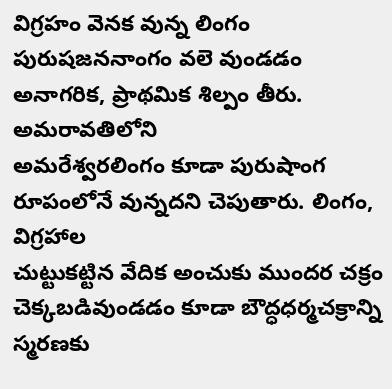విగ్రహం వెనక వున్న లింగం పురుషజననాంగం వలె వుండడం
అనాగరిక, ప్రాథమిక శిల్పం తీరు. అమరావతిలోని
అమరేశ్వరలింగం కూడా పురుషాంగ రూపంలోనే వున్నదని చెపుతారు. లింగం,
విగ్రహాల
చుట్టుకట్టిన వేదిక అంచుకు ముందర చక్రం చెక్కబడివుండడం కూడా బౌద్ధధర్మచక్రాన్ని
స్మరణకు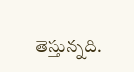తెస్తున్నది.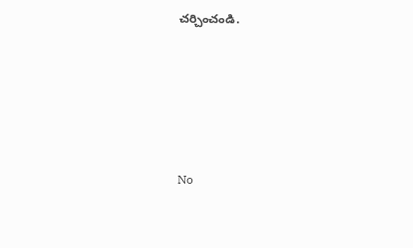చర్చించండి.






No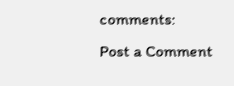comments:
Post a Comment